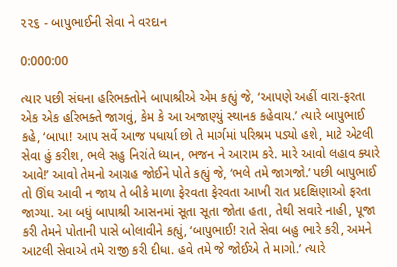૨૨૬ - બાપુભાઈની સેવા ને વરદાન

0:000:00

ત્યાર પછી સંઘના હરિભક્તોને બાપાશ્રીએ એમ કહ્યું જે, ‘આપણે અહીં વારા-ફરતા એક એક હરિભક્તે જાગવું, કેમ કે આ અજાણ્યું સ્થાનક કહેવાય.’ ત્યારે બાપુભાઈ કહે, ‘બાપા! આપ સર્વે આજ પધાર્યા છો તે માર્ગમાં પરિશ્રમ પડ્યો હશે, માટે એટલી સેવા હું કરીશ, ભલે સહુ નિરાંતે ધ્યાન, ભજન ને આરામ કરે. મારે આવો લહાવ ક્યારે આવે!’ આવો તેમનો આગ્રહ જોઈને પોતે કહ્યું જે, ‘ભલે તમે જાગજો.’ પછી બાપુભાઈ તો ઊંઘ આવી ન જાય તે બીકે માળા ફેરવતા ફેરવતા આખી રાત પ્રદક્ષિણાઓ ફરતા જાગ્યા. આ બધું બાપાશ્રી આસનમાં સૂતા સૂતા જોતા હતા, તેથી સવારે નાહી, પૂજા કરી તેમને પોતાની પાસે બોલાવીને કહ્યું, ‘બાપુભાઈ! રાતે સેવા બહુ ભારે કરી, અમને આટલી સેવાએ તમે રાજી કરી દીધા. હવે તમે જે જોઈએ તે માગો.’ ત્યારે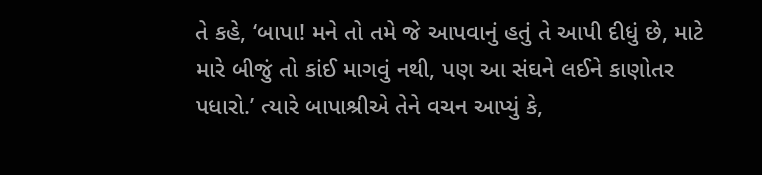તે કહે, ‘બાપા! મને તો તમે જે આપવાનું હતું તે આપી દીધું છે, માટે મારે બીજું તો કાંઈ માગવું નથી, પણ આ સંઘને લઈને કાણોતર પધારો.’ ત્યારે બાપાશ્રીએ તેને વચન આપ્યું કે,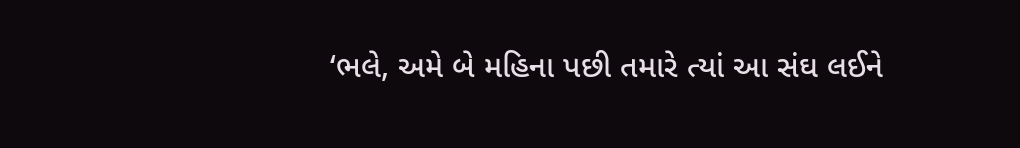‘ભલે, અમે બે મહિના પછી તમારે ત્યાં આ સંઘ લઈને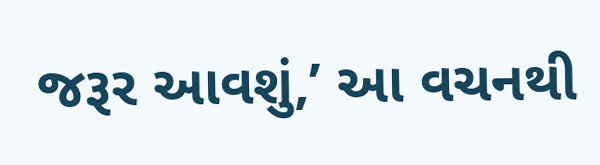જરૂર આવશું,’ આ વચનથી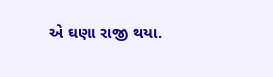એ ઘણા રાજી થયા.